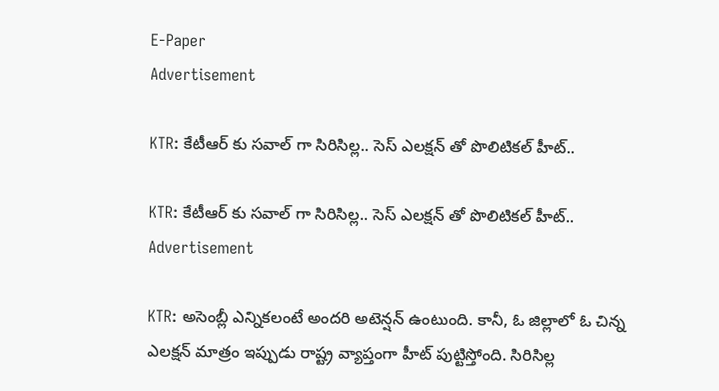E-Paper
Advertisement

KTR: కేటీఆర్ కు సవాల్ గా సిరిసిల్ల.. సెస్ ఎలక్షన్ తో పొలిటికల్ హీట్..

KTR: కేటీఆర్ కు సవాల్ గా సిరిసిల్ల.. సెస్ ఎలక్షన్ తో పొలిటికల్ హీట్..
Advertisement

KTR: అసెంబ్లీ ఎన్నికలంటే అందరి అటెన్షన్ ఉంటుంది. కానీ, ఓ జిల్లాలో ఓ చిన్న ఎలక్షన్ మాత్రం ఇప్పుడు రాష్ట్ర వ్యాప్తంగా హీట్ పుట్టిస్తోంది. సిరిసిల్ల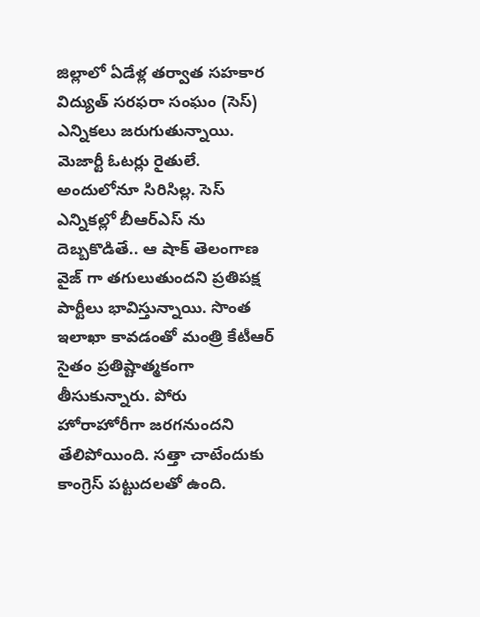జిల్లాలో ఏడేళ్ల తర్వాత సహకార విద్యుత్ సరఫరా సంఘం (సెస్) ఎన్నికలు జరుగుతున్నాయి. మెజార్టీ ఓటర్లు రైతులే. అందులోనూ సిరిసిల్ల. సెస్ ఎన్నికల్లో బీఆర్ఎస్ ను దెబ్బకొడితే.. ఆ షాక్ తెలంగాణ వైజ్ గా తగులుతుందని ప్రతిపక్ష పార్టీలు భావిస్తున్నాయి. సొంత ఇలాఖా కావడంతో మంత్రి కేటీఆర్ సైతం ప్రతిష్టాత్మకంగా తీసుకున్నారు. పోరు హోరాహోరీగా జరగనుందని తేలిపోయింది. సత్తా చాటేందుకు కాంగ్రెస్ పట్టుదలతో ఉంది.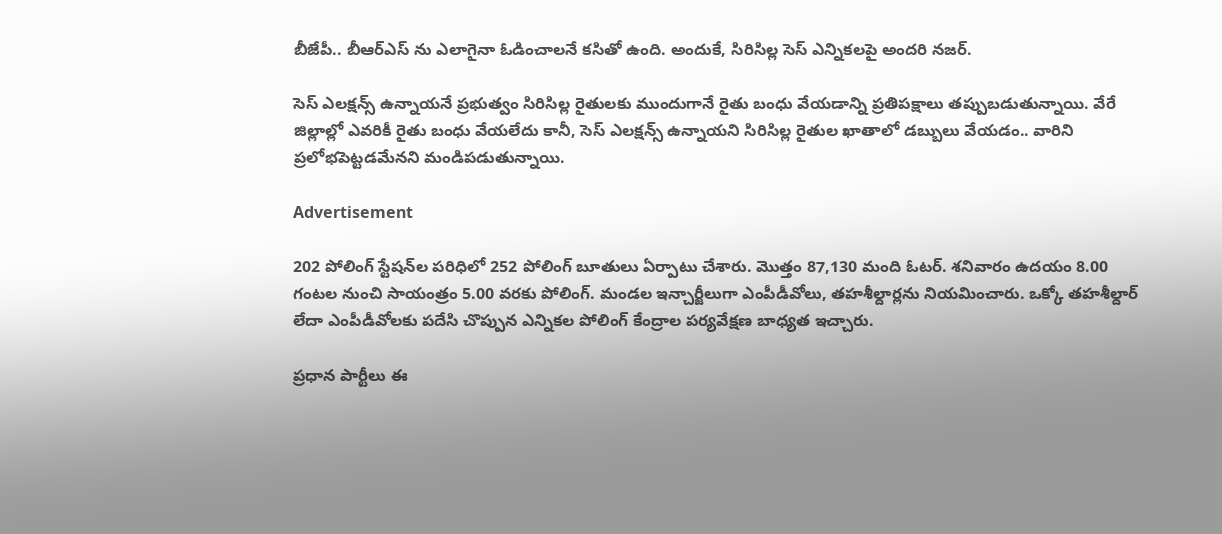బీజేపీ.. బీఆర్ఎస్ ను ఎలాగైనా ఓడించాలనే కసితో ఉంది. అందుకే, సిరిసిల్ల సెస్ ఎన్నికలపై అందరి నజర్.

సెస్ ఎలక్షన్స్ ఉన్నాయనే ప్రభుత్వం సిరిసిల్ల రైతులకు ముందుగానే రైతు బంధు వేయడాన్ని ప్రతిపక్షాలు తప్పుబడుతున్నాయి. వేరే జిల్లాల్లో ఎవరికీ రైతు బంధు వేయలేదు కానీ, సెస్ ఎలక్షన్స్ ఉన్నాయని సిరిసిల్ల రైతుల ఖాతాలో డబ్బులు వేయడం.. వారిని ప్రలోభపెట్టడమేనని మండిపడుతున్నాయి.

Advertisement

202 పోలింగ్ స్టేషన్‌ల పరిధిలో 252 పోలింగ్ బూతులు ఏర్పాటు చేశారు. మొత్తం 87,130 మంది ఓటర్. శనివారం ఉదయం 8.00 గంటల నుంచి సాయంత్రం 5.00 వరకు పోలింగ్. మండల ఇన్చార్జీలుగా ఎంపీడీవోలు, తహశీల్దార్లను నియమించారు. ఒక్కో తహశీల్దార్ లేదా ఎంపీడీవోలకు పదేసి చొప్పున ఎన్నికల పోలింగ్ కేంద్రాల పర్యవేక్షణ బాధ్యత ఇచ్చారు.

ప్రధాన పార్టీలు ఈ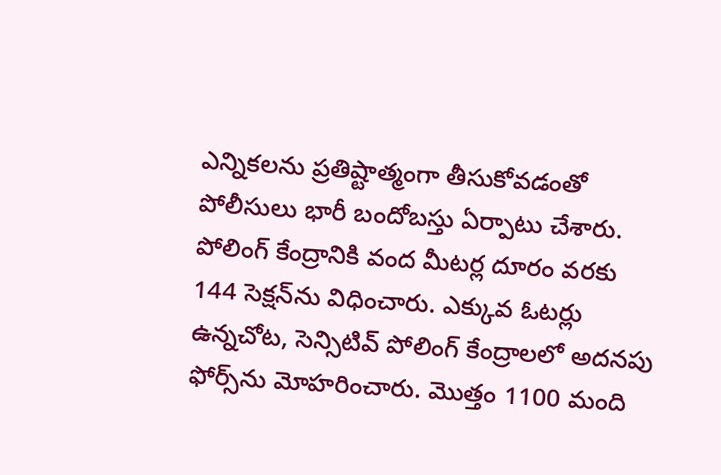ఎన్నికలను ప్రతిష్టాత్మంగా తీసుకోవడంతో పోలీసులు భారీ బందోబస్తు ఏర్పాటు చేశారు. పోలింగ్ కేంద్రానికి వంద మీటర్ల దూరం వరకు 144 సెక్షన్‌ను విధించారు. ఎక్కువ ఓటర్లు ఉన్నచోట, సెన్సిటివ్ పోలింగ్ కేంద్రాలలో అదనపు ఫోర్స్‌ను మోహరించారు. మొత్తం 1100 మంది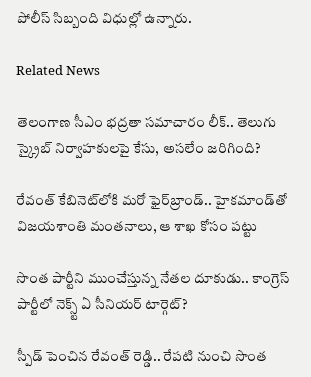పోలీస్ సిబ్బంది విధుల్లో ఉన్నారు.

Related News

తెలంగాణ సీఎం భద్రతా సమాచారం లీక్.. తెలుగు స్క్రైబ్ నిర్వాహకులపై కేసు, అసలేం జరిగింది?

రేవంత్‌ కేబినెట్‌లోకి మరో ఫైర్‌బ్రాండ్.. హైకమాండ్‌తో విజయశాంతి మంతనాలు, ఆ శాఖ కోసం పట్టు

సొంత పార్టీని ముంచేస్తున్న నేతల దూకుడు.. కాంగ్రెస్‌ పార్టీలో నెక్స్ట్ ఏ సీనియర్ టార్గెట్?

స్పీడ్ పెంచిన రేవంత్ రెడ్డి.. రేపటి నుంచి సొంత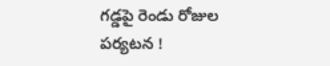గడ్డపై రెండు రోజుల పర్యటన !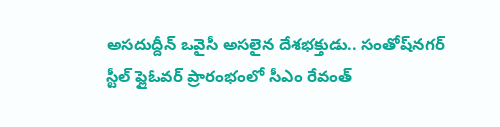అసదుద్దీన్ ఒవైసీ అసలైన దేశభక్తుడు.. సంతోష్‌నగర్ స్టీల్ ఫ్లైఓవర్ ప్రారంభంలో సీఎం రేవంత్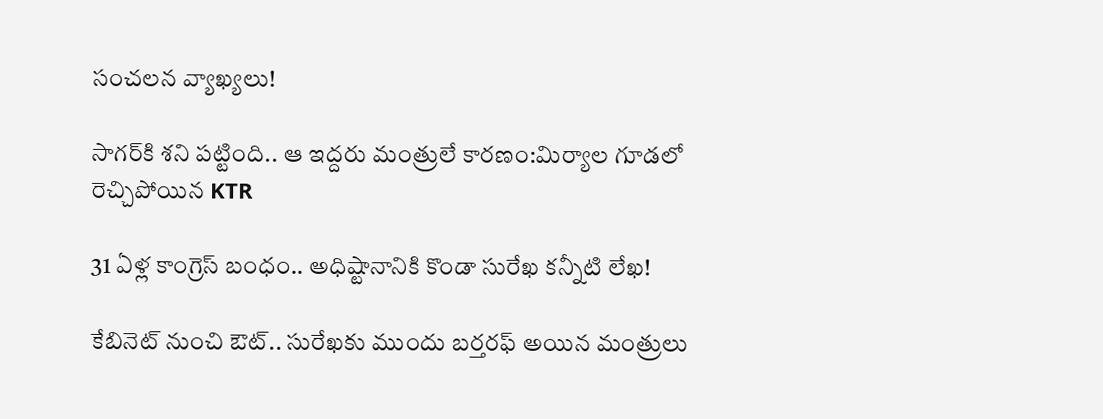సంచలన వ్యాఖ్యలు!

సాగర్‌కి శని పట్టింది.. ఆ ఇద్దరు మంత్రులే కారణం:మిర్యాల గూడలో రెచ్చిపోయిన KTR

31 ఏళ్ల కాంగ్రెస్ బంధం.. అధిష్టానానికి కొండా సురేఖ కన్నీటి లేఖ!

కేబినెట్ నుంచి ఔట్.. సురేఖకు ముందు బర్తరఫ్ అయిన మంత్రులు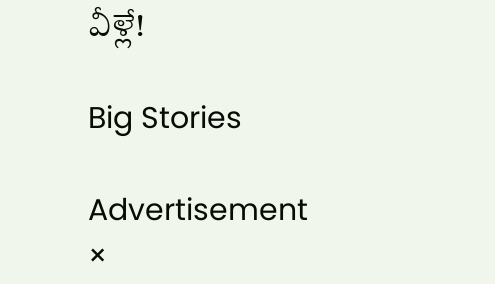వీళ్లే!

Big Stories

Advertisement
×